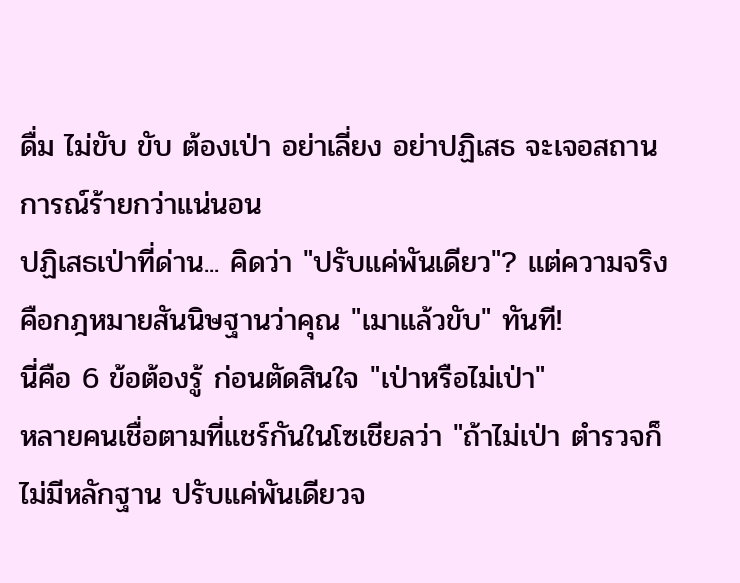ดื่ม ไม่ขับ ขับ ต้องเป่า อย่าเลี่ยง อย่าปฏิเสธ จะเจอสถานการณ์ร้ายกว่าแน่นอน
ปฏิเสธเป่าที่ด่าน... คิดว่า "ปรับแค่พันเดียว"? แต่ความจริงคือกฎหมายสันนิษฐานว่าคุณ "เมาแล้วขับ" ทันที!
นี่คือ 6 ข้อต้องรู้ ก่อนตัดสินใจ "เป่าหรือไม่เป่า"
หลายคนเชื่อตามที่แชร์กันในโซเชียลว่า "ถ้าไม่เป่า ตำรวจก็ไม่มีหลักฐาน ปรับแค่พันเดียวจ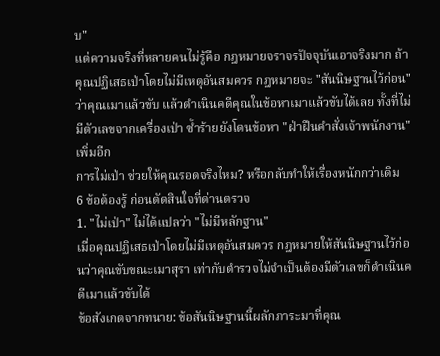บ"
แต่ความจริงที่หลายคนไม่รู้คือ กฎหมายจราจรปัจจุบันเอาจริงมาก ถ้าคุณปฏิเสธเป่าโดยไม่มีเหตุอันสมควร กฎหมายจะ "สันนิษฐานไว้ก่อน" ว่าคุณเมาแล้วขับ แล้วดำเนินคดีคุณในข้อหาเมาแล้วขับได้เลย ทั้งที่ไม่มีตัวเลขจากเครื่องเป่า ซ้ำร้ายยังโดนข้อหา "ฝ่าฝืนคำสั่งเจ้าพนักงาน" เพิ่มอีก
การไม่เป่า ช่วยให้คุณรอดจริงไหม? หรือกลับทำให้เรื่องหนักกว่าเดิม
6 ข้อต้องรู้ ก่อนตัดสินใจที่ด่านตรวจ
1. "ไม่เป่า" ไม่ได้แปลว่า "ไม่มีหลักฐาน"
เมื่อคุณปฏิเสธเป่าโดยไม่มีเหตุอันสมควร กฎหมายให้สันนิษฐานไว้ก่อนว่าคุณขับขณะเมาสุรา เท่ากับตำรวจไม่จำเป็นต้องมีตัวเลขก็ดำเนินคดีเมาแล้วขับได้
ข้อสังเกตจากทนาย: ข้อสันนิษฐานนี้ผลักภาระมาที่คุณ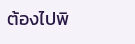ต้องไปพิ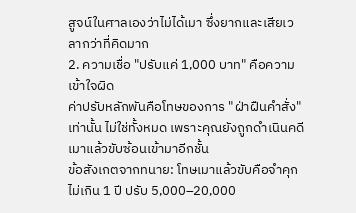สูจน์ในศาลเองว่าไม่ได้เมา ซึ่งยากและเสียเวลากว่าที่คิดมาก
2. ความเชื่อ "ปรับแค่ 1,000 บาท" คือความเข้าใจผิด
ค่าปรับหลักพันคือโทษของการ "ฝ่าฝืนคำสั่ง" เท่านั้น ไม่ใช่ทั้งหมด เพราะคุณยังถูกดำเนินคดีเมาแล้วขับซ้อนเข้ามาอีกชั้น
ข้อสังเกตจากทนาย: โทษเมาแล้วขับคือจำคุกไม่เกิน 1 ปี ปรับ 5,000–20,000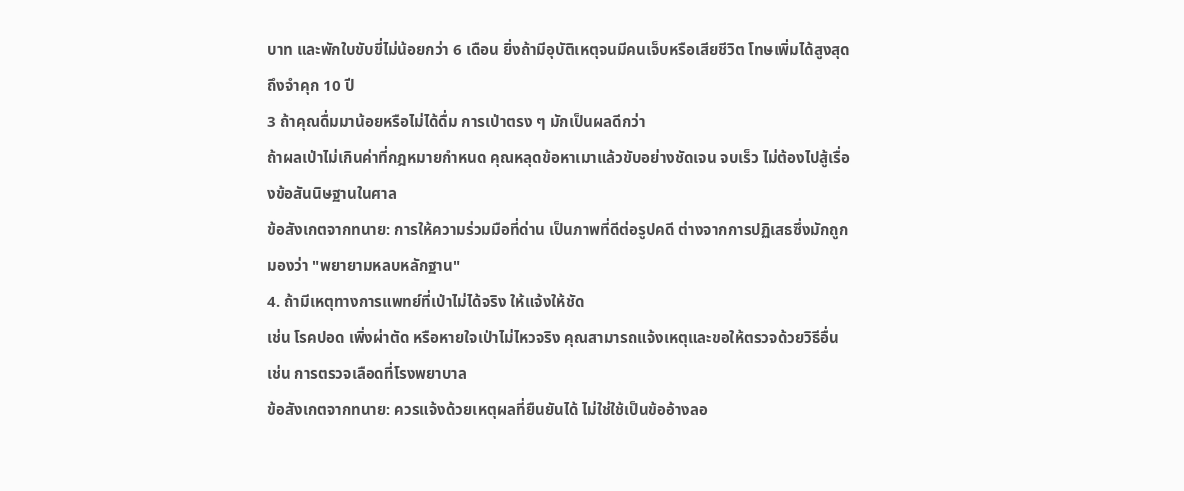บาท และพักใบขับขี่ไม่น้อยกว่า 6 เดือน ยิ่งถ้ามีอุบัติเหตุจนมีคนเจ็บหรือเสียชีวิต โทษเพิ่มได้สูงสุดถึงจำคุก 10 ปี
3 ถ้าคุณดื่มมาน้อยหรือไม่ได้ดื่ม การเป่าตรง ๆ มักเป็นผลดีกว่า
ถ้าผลเป่าไม่เกินค่าที่กฎหมายกำหนด คุณหลุดข้อหาเมาแล้วขับอย่างชัดเจน จบเร็ว ไม่ต้องไปสู้เรื่องข้อสันนิษฐานในศาล
ข้อสังเกตจากทนาย: การให้ความร่วมมือที่ด่าน เป็นภาพที่ดีต่อรูปคดี ต่างจากการปฏิเสธซึ่งมักถูกมองว่า "พยายามหลบหลักฐาน"
4. ถ้ามีเหตุทางการแพทย์ที่เป่าไม่ได้จริง ให้แจ้งให้ชัด
เช่น โรคปอด เพิ่งผ่าตัด หรือหายใจเป่าไม่ไหวจริง คุณสามารถแจ้งเหตุและขอให้ตรวจด้วยวิธีอื่น เช่น การตรวจเลือดที่โรงพยาบาล
ข้อสังเกตจากทนาย: ควรแจ้งด้วยเหตุผลที่ยืนยันได้ ไม่ใช่ใช้เป็นข้ออ้างลอ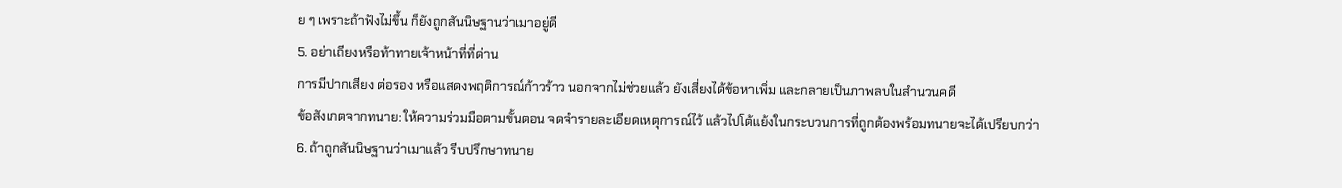ย ๆ เพราะถ้าฟังไม่ขึ้น ก็ยังถูกสันนิษฐานว่าเมาอยู่ดี
5. อย่าเถียงหรือท้าทายเจ้าหน้าที่ที่ด่าน
การมีปากเสียง ต่อรอง หรือแสดงพฤติการณ์ก้าวร้าว นอกจากไม่ช่วยแล้ว ยังเสี่ยงได้ข้อหาเพิ่ม และกลายเป็นภาพลบในสำนวนคดี
ข้อสังเกตจากทนาย: ให้ความร่วมมือตามขั้นตอน จดจำรายละเอียดเหตุการณ์ไว้ แล้วไปโต้แย้งในกระบวนการที่ถูกต้องพร้อมทนายจะได้เปรียบกว่า
6. ถ้าถูกสันนิษฐานว่าเมาแล้ว รีบปรึกษาทนาย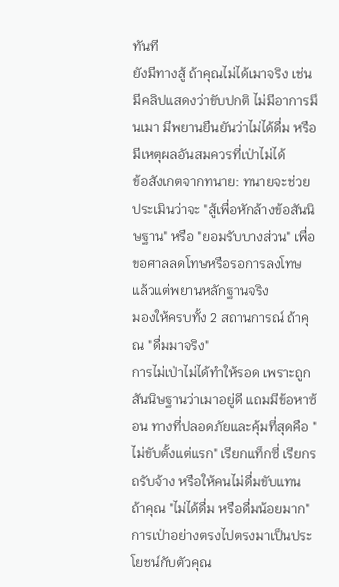ทันที
ยังมีทางสู้ ถ้าคุณไม่ได้เมาจริง เช่น มีคลิปแสดงว่าขับปกติ ไม่มีอาการมึนเมา มีพยานยืนยันว่าไม่ได้ดื่ม หรือมีเหตุผลอันสมควรที่เป่าไม่ได้
ข้อสังเกตจากทนาย: ทนายจะช่วยประเมินว่าจะ "สู้เพื่อหักล้างข้อสันนิษฐาน" หรือ "ยอมรับบางส่วน" เพื่อขอศาลลดโทษหรือรอการลงโทษ แล้วแต่พยานหลักฐานจริง
มองให้ครบทั้ง 2 สถานการณ์ ถ้าคุณ "ดื่มมาจริง"
การไม่เป่าไม่ได้ทำให้รอด เพราะถูกสันนิษฐานว่าเมาอยู่ดี แถมมีข้อหาซ้อน ทางที่ปลอดภัยและคุ้มที่สุดคือ "ไม่ขับตั้งแต่แรก" เรียกแท็กซี่ เรียกรถรับจ้าง หรือให้คนไม่ดื่มขับแทน
ถ้าคุณ "ไม่ได้ดื่ม หรือดื่มน้อยมาก" การเป่าอย่างตรงไปตรงมาเป็นประโยชน์กับตัวคุณ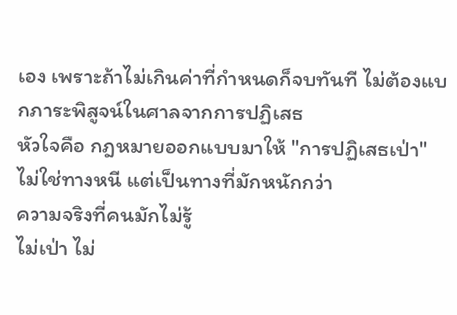เอง เพราะถ้าไม่เกินค่าที่กำหนดก็จบทันที ไม่ต้องแบกภาระพิสูจน์ในศาลจากการปฏิเสธ
หัวใจคือ กฎหมายออกแบบมาให้ "การปฏิเสธเป่า" ไม่ใช่ทางหนี แต่เป็นทางที่มักหนักกว่า
ความจริงที่คนมักไม่รู้
ไม่เป่า ไม่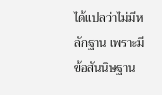ได้แปลว่าไม่มีหลักฐาน เพราะมีข้อสันนิษฐาน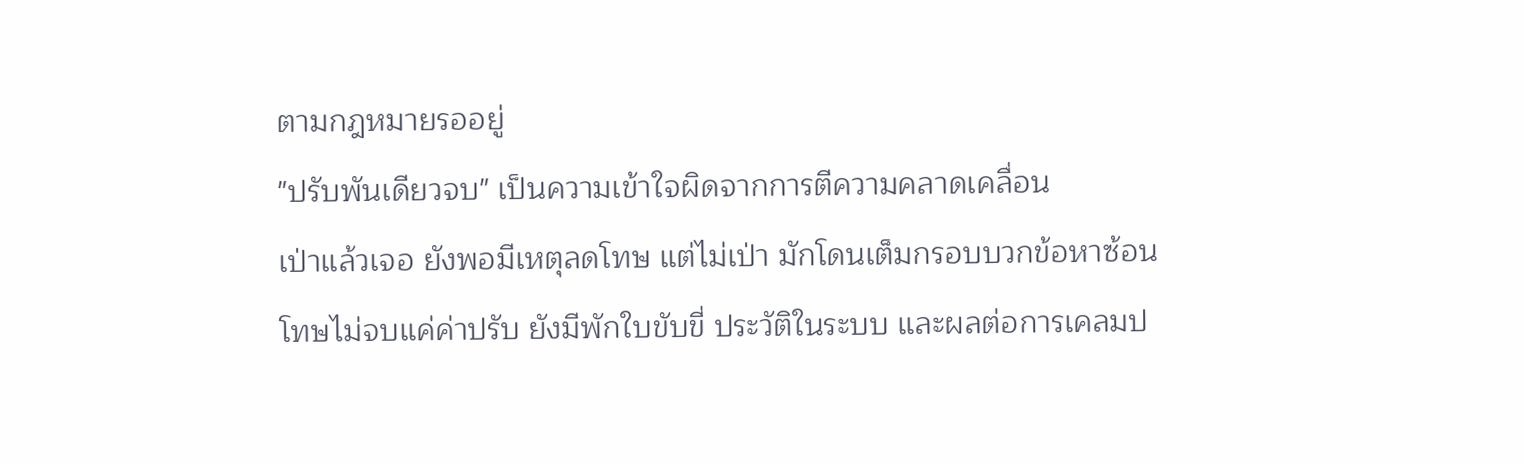ตามกฎหมายรออยู่
"ปรับพันเดียวจบ" เป็นความเข้าใจผิดจากการตีความคลาดเคลื่อน
เป่าแล้วเจอ ยังพอมีเหตุลดโทษ แต่ไม่เป่า มักโดนเต็มกรอบบวกข้อหาซ้อน
โทษไม่จบแค่ค่าปรับ ยังมีพักใบขับขี่ ประวัติในระบบ และผลต่อการเคลมป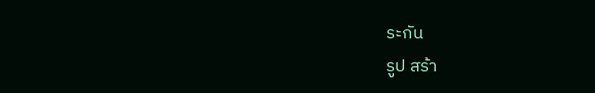ระกัน
รูป สร้า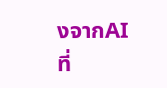งจากAI
ที่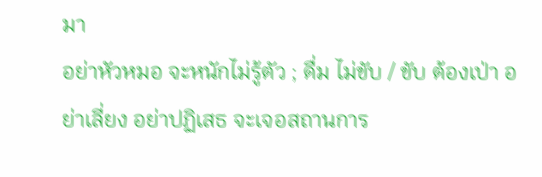มา
อย่าหัวหมอ จะหนักไม่รู้ตัว ; ดื่ม ไม่ขับ / ขับ ต้องเป่า อย่าเลี่ยง อย่าปฏิเสธ จะเจอสถานการ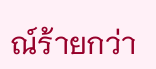ณ์ร้ายกว่า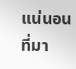แน่นอน
ที่มา